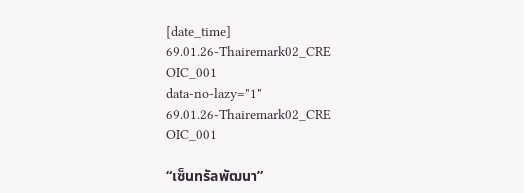[date_time]
69.01.26-Thairemark02_CRE
OIC_001
data-no-lazy="1"
69.01.26-Thairemark02_CRE
OIC_001

“เซ็นทรัลพัฒนา”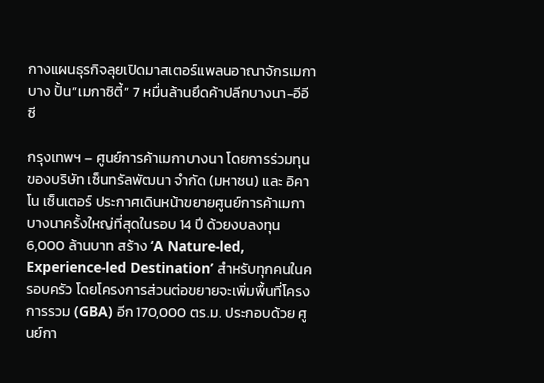กางแผนธุรกิจลุยเปิดมาสเตอร์แพลนอาณาจักรเมกาบาง ปั้น”เมกาซิตี้” 7 หมื่นล้านยึดค้าปลีกบางนา-อีอีซี

กรุงเทพฯ – ศูนย์การค้าเมกาบางนา โดยการร่วมทุนของบริษัท เซ็นทรัลพัฒนา จำกัด (มหาชน) และ อิคาโน เซ็นเตอร์ ประกาศเดินหน้าขยายศูนย์การค้าเมกาบางนาครั้งใหญ่ที่สุดในรอบ 14 ปี ด้วยงบลงทุน 6,000 ล้านบาท สร้าง ‘A Nature-led, Experience-led Destination’ สำหรับทุกคนในครอบครัว โดยโครงการส่วนต่อขยายจะเพิ่มพื้นที่โครงการรวม (GBA) อีก 170,000 ตร.ม. ประกอบด้วย ศูนย์กา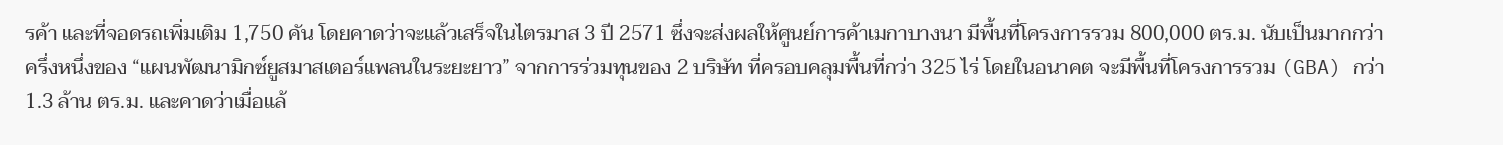รค้า และที่จอดรถเพิ่มเติม 1,750 คัน โดยคาดว่าจะแล้วเสร็จในไตรมาส 3 ปี 2571 ซึ่งจะส่งผลให้ศูนย์การค้าเมกาบางนา มีพื้นที่โครงการรวม 800,000 ตร.ม. นับเป็นมากกว่าครึ่งหนึ่งของ “แผนพัฒนามิกซ์ยูสมาสเตอร์แพลนในระยะยาว” จากการร่วมทุนของ 2 บริษัท ที่ครอบคลุมพื้นที่กว่า 325 ไร่ โดยในอนาคต จะมีพื้นที่โครงการรวม (GBA) กว่า 1.3 ล้าน ตร.ม. และคาดว่าเมื่อแล้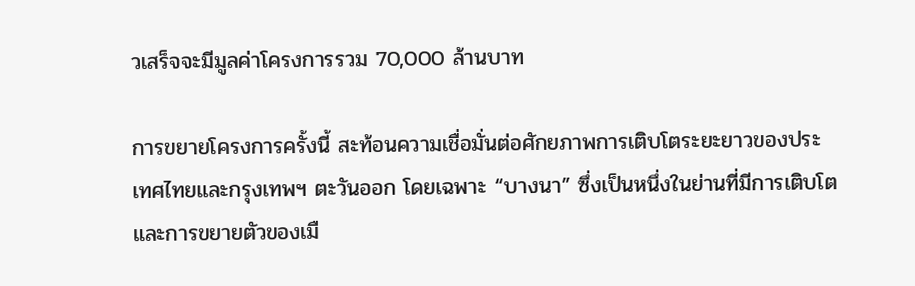วเสร็จจะมีมูลค่าโครงการรวม 70,000 ล้านบาท

การขยายโครงการครั้งนี้ สะท้อนความเชื่อมั่นต่อศักยภาพการเติบโตระยะยาวของประเทศไทยและกรุงเทพฯ ตะวันออก โดยเฉพาะ “บางนา” ซึ่งเป็นหนึ่งในย่านที่มีการเติบโตและการขยายตัวของเมื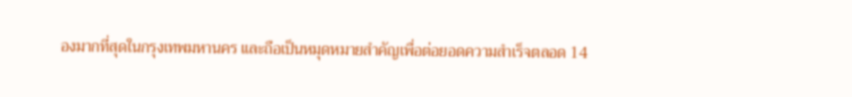องมากที่สุดในกรุงเทพมหานคร และถือเป็นหมุดหมายสำคัญเพื่อต่อยอดความสำเร็จตลอด 14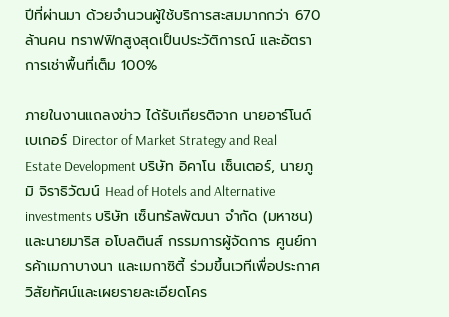ปีที่ผ่านมา ด้วยจำนวนผู้ใช้บริการสะสมมากกว่า 670 ล้านคน ทราฟฟิกสูงสุดเป็นประวัติการณ์ และอัตราการเช่าพื้นที่เต็ม 100%

ภายในงานแถลงข่าว ได้รับเกียรติจาก นายอาร์โนด์ เบเกอร์ Director of Market Strategy and Real Estate Development บริษัท อิคาโน เซ็นเตอร์, นายภูมิ จิราธิวัฒน์ Head of Hotels and Alternative investments บริษัท เซ็นทรัลพัฒนา จำกัด (มหาชน) และนายมาริส อโบลตินส์ กรรมการผู้จัดการ ศูนย์การค้าเมกาบางนา และเมกาซิตี้ ร่วมขึ้นเวทีเพื่อประกาศวิสัยทัศน์และเผยรายละเอียดโคร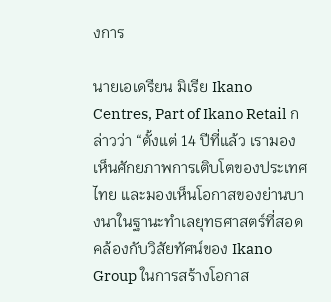งการ

นายเอเดรียน มิเรีย Ikano Centres, Part of Ikano Retail กล่าวว่า “ตั้งแต่ 14 ปีที่แล้ว เรามองเห็นศักยภาพการเติบโตของประเทศไทย และมองเห็นโอกาสของย่านบางนาในฐานะทำเลยุทธศาสตร์ที่สอดคล้องกับวิสัยทัศน์ของ Ikano Group ในการสร้างโอกาส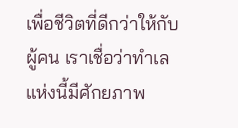เพื่อชีวิตที่ดีกว่าให้กับผู้คน เราเชื่อว่าทำเลแห่งนี้มีศักยภาพ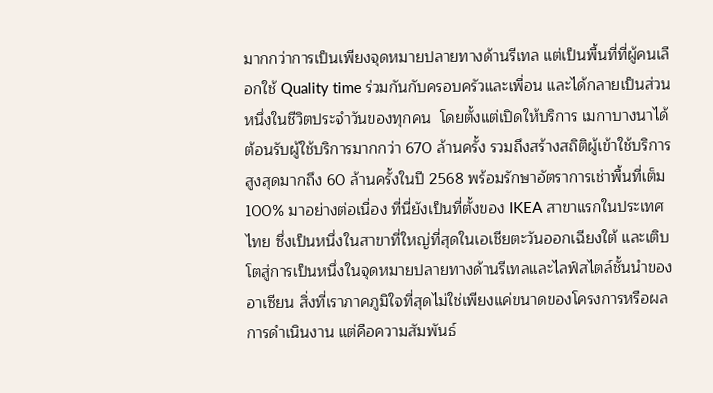มากกว่าการเป็นเพียงจุดหมายปลายทางด้านรีเทล แต่เป็นพื้นที่ที่ผู้คนเลือกใช้ Quality time ร่วมกันกับครอบครัวและเพื่อน และได้กลายเป็นส่วนหนึ่งในชีวิตประจำวันของทุกคน  โดยตั้งแต่เปิดให้บริการ เมกาบางนาได้ต้อนรับผู้ใช้บริการมากกว่า 670 ล้านครั้ง รวมถึงสร้างสถิติผู้เข้าใช้บริการสูงสุดมากถึง 60 ล้านครั้งในปี 2568 พร้อมรักษาอัตราการเช่าพื้นที่เต็ม 100% มาอย่างต่อเนื่อง ที่นี่ยังเป็นที่ตั้งของ IKEA สาขาแรกในประเทศไทย ซึ่งเป็นหนึ่งในสาขาที่ใหญ่ที่สุดในเอเชียตะวันออกเฉียงใต้ และเติบโตสู่การเป็นหนึ่งในจุดหมายปลายทางด้านรีเทลและไลฟ์สไตล์ชั้นนำของอาเซียน สิ่งที่เราภาคภูมิใจที่สุดไม่ใช่เพียงแค่ขนาดของโครงการหรือผลการดำเนินงาน แต่คือความสัมพันธ์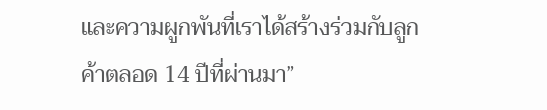และความผูกพันที่เราได้สร้างร่วมกับลูกค้าตลอด 14 ปีที่ผ่านมา”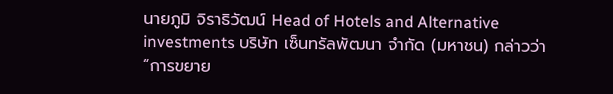นายภูมิ จิราธิวัฒน์ Head of Hotels and Alternative investments บริษัท เซ็นทรัลพัฒนา จำกัด (มหาชน) กล่าวว่า “การขยาย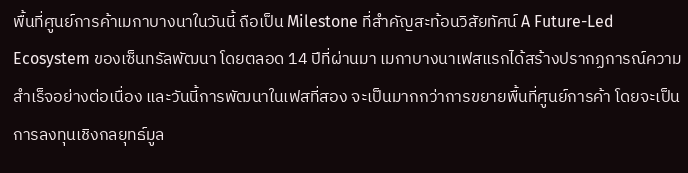พื้นที่ศูนย์การค้าเมกาบางนาในวันนี้ ถือเป็น Milestone ที่สำคัญสะท้อนวิสัยทัศน์ A Future-Led Ecosystem ของเซ็นทรัลพัฒนา โดยตลอด 14 ปีที่ผ่านมา เมกาบางนาเฟสแรกได้สร้างปรากฏการณ์ความสำเร็จอย่างต่อเนื่อง และวันนี้การพัฒนาในเฟสที่สอง จะเป็นมากกว่าการขยายพื้นที่ศูนย์การค้า โดยจะเป็นการลงทุนเชิงกลยุทธ์มูล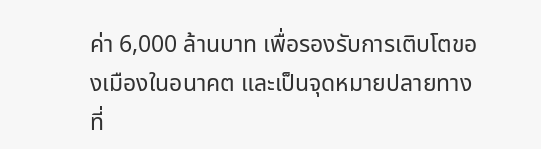ค่า 6,000 ล้านบาท เพื่อรองรับการเติบโตของเมืองในอนาคต และเป็นจุดหมายปลายทางที่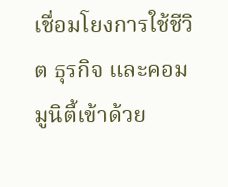เชื่อมโยงการใช้ชีวิต ธุรกิจ และคอมมูนิตี้เข้าด้วย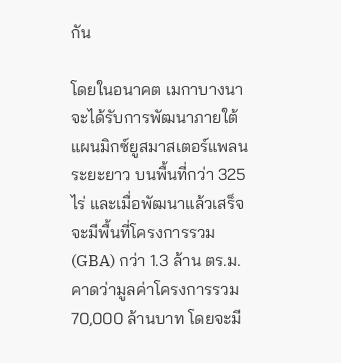กัน

โดยในอนาคต เมกาบางนาจะได้รับการพัฒนาภายใต้แผนมิกซ์ยูสมาสเตอร์แพลนระยะยาว บนพื้นที่กว่า 325 ไร่ และเมื่อพัฒนาแล้วเสร็จจะมีพื้นที่โครงการรวม (GBA) กว่า 1.3 ล้าน ตร.ม. คาดว่ามูลค่าโครงการรวม 70,000 ล้านบาท โดยจะมี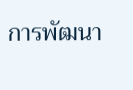การพัฒนา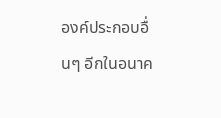องค์ประกอบอื่นๆ อีกในอนาค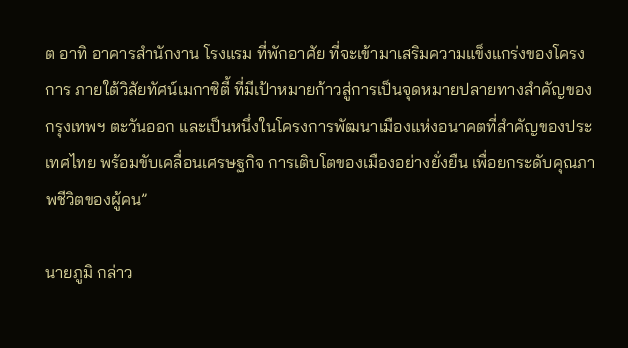ต อาทิ อาคารสำนักงาน โรงแรม ที่พักอาศัย ที่จะเข้ามาเสริมความแข็งแกร่งของโครงการ ภายใต้วิสัยทัศน์เมกาซิตี้ ที่มีเป้าหมายก้าวสู่การเป็นจุดหมายปลายทางสำคัญของกรุงเทพฯ ตะวันออก และเป็นหนึ่งในโครงการพัฒนาเมืองแห่งอนาคตที่สำคัญของประเทศไทย พร้อมขับเคลื่อนเศรษฐกิจ การเติบโตของเมืองอย่างยั่งยืน เพื่อยกระดับคุณภาพชีวิตของผู้คน”

นายภูมิ กล่าว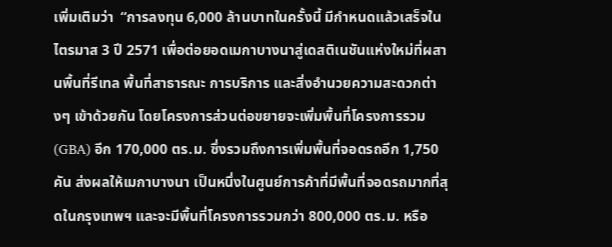เพิ่มเติมว่า  “การลงทุน 6,000 ล้านบาทในครั้งนี้ มีกำหนดแล้วเสร็จในไตรมาส 3 ปี 2571 เพื่อต่อยอดเมกาบางนาสู่เดสติเนชันแห่งใหม่ที่ผสานพื้นที่รีเทล พื้นที่สาธารณะ การบริการ และสิ่งอำนวยความสะดวกต่างๆ เข้าด้วยกัน โดยโครงการส่วนต่อขยายจะเพิ่มพื้นที่โครงการรวม (GBA) อีก 170,000 ตร.ม. ซึ่งรวมถึงการเพิ่มพื้นที่จอดรถอีก 1,750 คัน ส่งผลให้เมกาบางนา เป็นหนึ่งในศูนย์การค้าที่มีพื้นที่จอดรถมากที่สุดในกรุงเทพฯ และจะมีพื้นที่โครงการรวมกว่า 800,000 ตร.ม. หรือ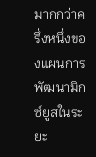มากกว่าครึ่งหนึ่งของแผนการพัฒนามิกซ์ยูสในระยะ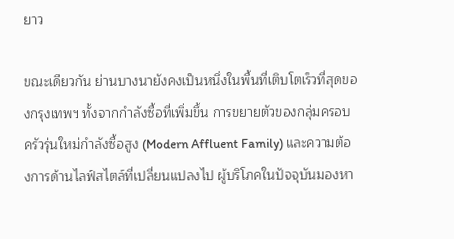ยาว

ขณะเดียวกัน ย่านบางนายังคงเป็นหนึ่งในพื้นที่เติบโตเร็วที่สุดของกรุงเทพฯ ทั้งจากกำลังซื้อที่เพิ่มขึ้น การขยายตัวของกลุ่มครอบครัวรุ่นใหม่กำลังซื้อสูง (Modern Affluent Family) และความต้องการด้านไลฟ์สไตล์ที่เปลี่ยนแปลงไป ผู้บริโภคในปัจจุบันมองหา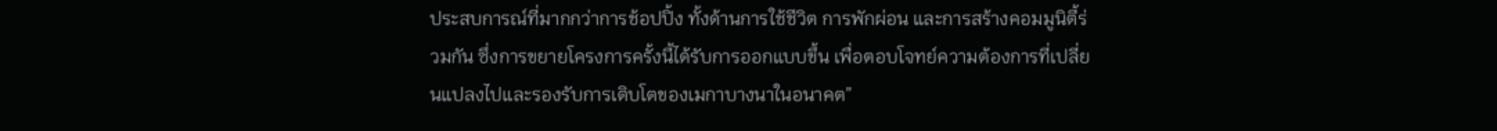ประสบการณ์ที่มากกว่าการช้อปปิ้ง ทั้งด้านการใช้ชีวิต การพักผ่อน และการสร้างคอมมูนิตี้ร่วมกัน ซึ่งการขยายโครงการครั้งนี้ได้รับการออกแบบขึ้น เพื่อตอบโจทย์ความต้องการที่เปลี่ยนแปลงไปและรองรับการเติบโตของเมกาบางนาในอนาคต”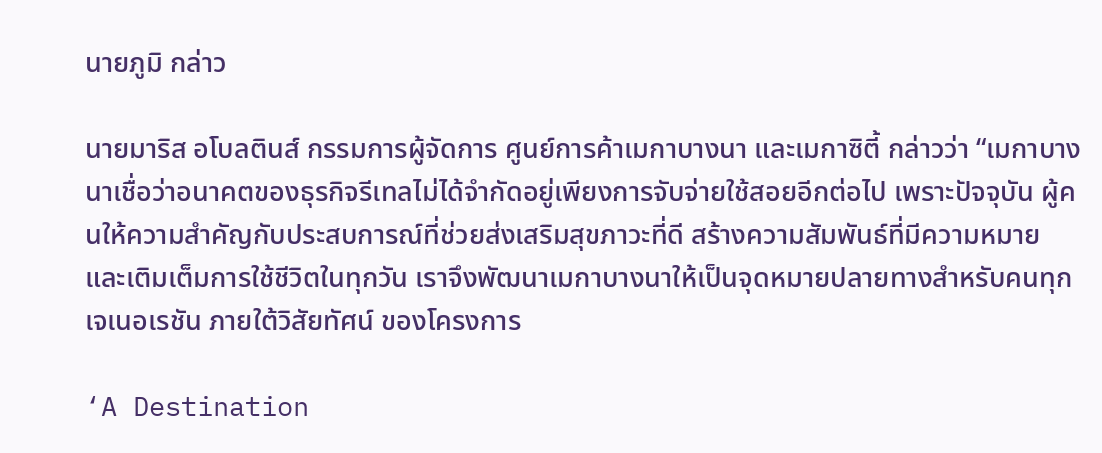นายภูมิ กล่าว

นายมาริส อโบลตินส์ กรรมการผู้จัดการ ศูนย์การค้าเมกาบางนา และเมกาซิตี้ กล่าวว่า “เมกาบางนาเชื่อว่าอนาคตของธุรกิจรีเทลไม่ได้จำกัดอยู่เพียงการจับจ่ายใช้สอยอีกต่อไป เพราะปัจจุบัน ผู้คนให้ความสำคัญกับประสบการณ์ที่ช่วยส่งเสริมสุขภาวะที่ดี สร้างความสัมพันธ์ที่มีความหมาย และเติมเต็มการใช้ชีวิตในทุกวัน เราจึงพัฒนาเมกาบางนาให้เป็นจุดหมายปลายทางสำหรับคนทุกเจเนอเรชัน ภายใต้วิสัยทัศน์ ของโครงการ

‘A Destination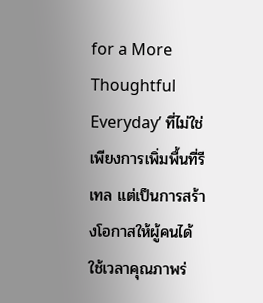for a More Thoughtful Everyday’ ที่ไม่ใช่เพียงการเพิ่มพื้นที่รีเทล แต่เป็นการสร้างโอกาสให้ผู้คนได้ใช้เวลาคุณภาพร่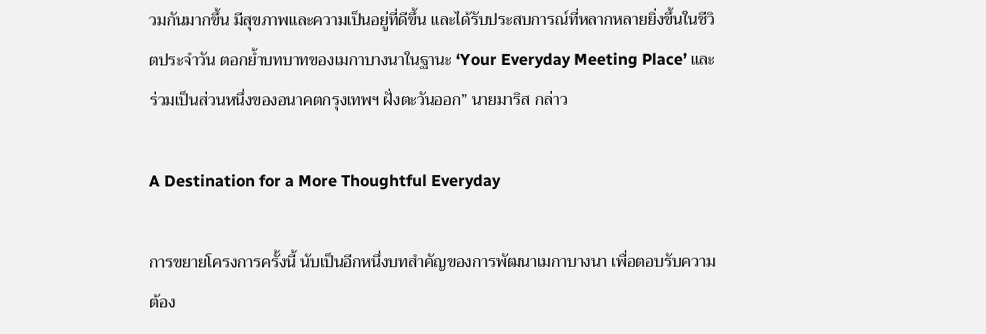วมกันมากขึ้น มีสุขภาพและความเป็นอยู่ที่ดีขึ้น และได้รับประสบการณ์ที่หลากหลายยิ่งขึ้นในชีวิตประจำวัน ตอกย้ำบทบาทของเมกาบางนาในฐานะ ‘Your Everyday Meeting Place’ และร่วมเป็นส่วนหนึ่งของอนาคตกรุงเทพฯ ฝั่งตะวันออก” นายมาริส กล่าว

A Destination for a More Thoughtful Everyday

การขยายโครงการครั้งนี้ นับเป็นอีกหนึ่งบทสำคัญของการพัฒนาเมกาบางนา เพื่อตอบรับความต้อง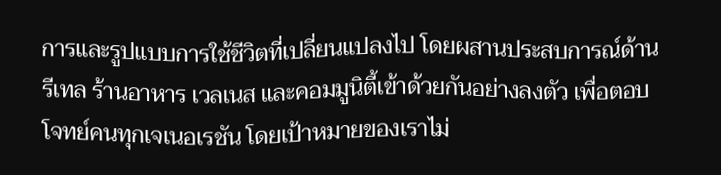การและรูปแบบการใช้ชีวิตที่เปลี่ยนแปลงไป โดยผสานประสบการณ์ด้านรีเทล ร้านอาหาร เวลเนส และคอมมูนิตี้เข้าด้วยกันอย่างลงตัว เพื่อตอบโจทย์คนทุกเจเนอเรชัน โดยเป้าหมายของเราไม่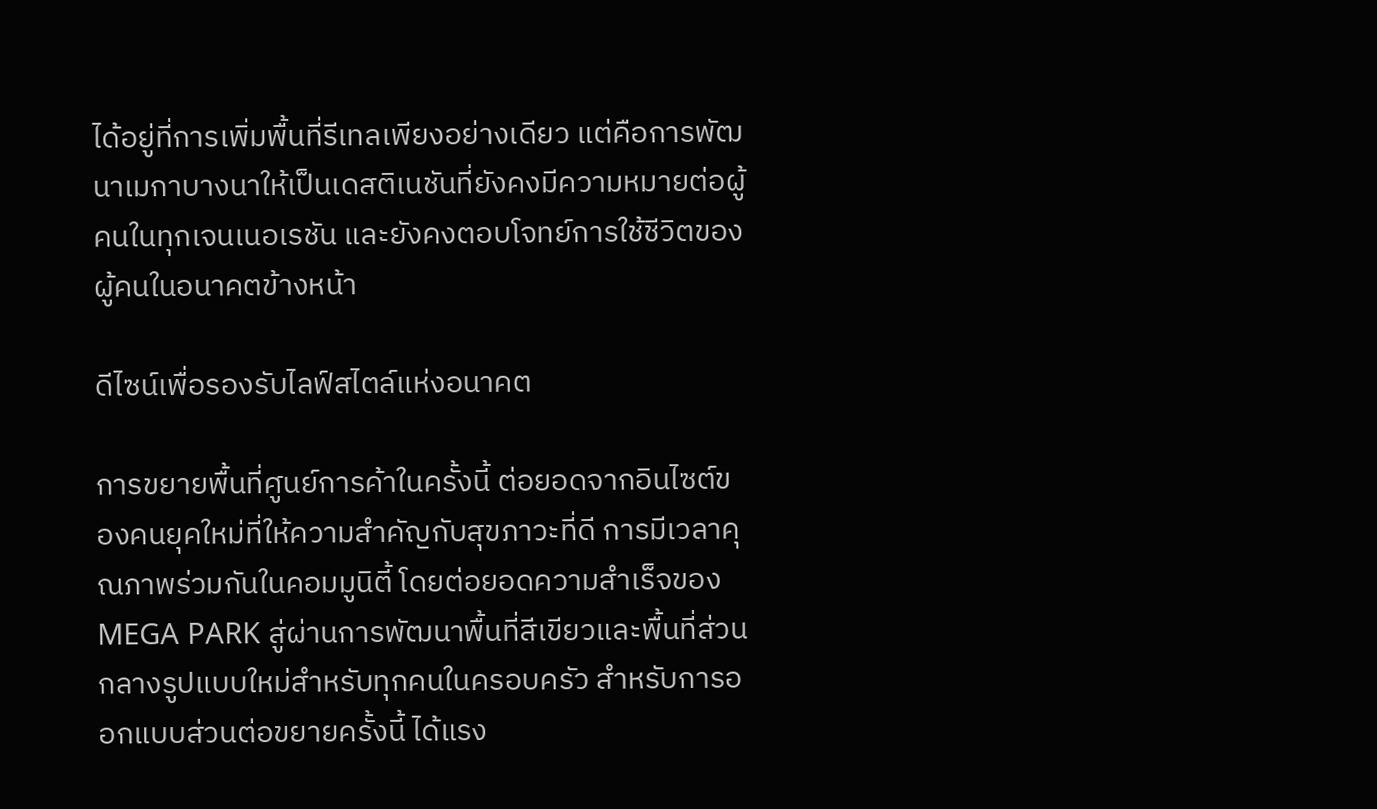ได้อยู่ที่การเพิ่มพื้นที่รีเทลเพียงอย่างเดียว แต่คือการพัฒนาเมกาบางนาให้เป็นเดสติเนชันที่ยังคงมีความหมายต่อผู้คนในทุกเจนเนอเรชัน และยังคงตอบโจทย์การใช้ชีวิตของผู้คนในอนาคตข้างหน้า

ดีไซน์เพื่อรองรับไลฟ์สไตล์แห่งอนาคต

การขยายพื้นที่ศูนย์การค้าในครั้งนี้ ต่อยอดจากอินไซต์ของคนยุคใหม่ที่ให้ความสำคัญกับสุขภาวะที่ดี การมีเวลาคุณภาพร่วมกันในคอมมูนิตี้ โดยต่อยอดความสำเร็จของ MEGA PARK สู่ผ่านการพัฒนาพื้นที่สีเขียวและพื้นที่ส่วนกลางรูปแบบใหม่สำหรับทุกคนในครอบครัว สำหรับการออกแบบส่วนต่อขยายครั้งนี้ ได้แรง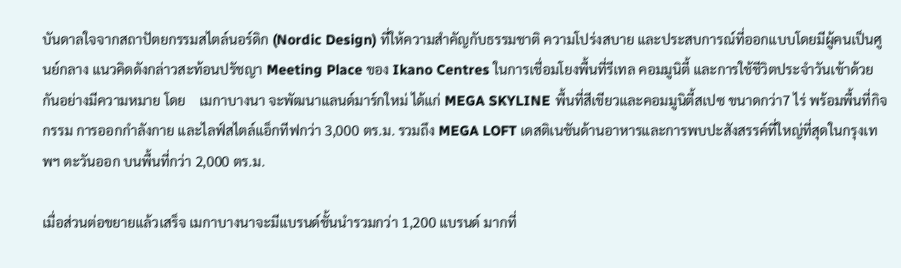บันดาลใจจากสถาปัตยกรรมสไตล์นอร์ดิก (Nordic Design) ที่ให้ความสำคัญกับธรรมชาติ ความโปร่งสบาย และประสบการณ์ที่ออกแบบโดยมีผู้คนเป็นศูนย์กลาง แนวคิดดังกล่าวสะท้อนปรัชญา Meeting Place ของ Ikano Centres ในการเชื่อมโยงพื้นที่รีเทล คอมมูนิตี้ และการใช้ชีวิตประจำวันเข้าด้วยกันอย่างมีความหมาย โดย    เมกาบางนา จะพัฒนาแลนด์มาร์กใหม่ ได้แก่ MEGA SKYLINE พื้นที่สีเขียวและคอมมูนิตี้สเปซ ขนาดกว่า7 ไร่ พร้อมพื้นที่กิจกรรม การออกกำลังกาย และไลฟ์สไตล์แอ็กทีฟกว่า 3,000 ตร.ม. รวมถึง MEGA LOFT เดสติเนชันด้านอาหารและการพบปะสังสรรค์ที่ใหญ่ที่สุดในกรุงเทพฯ ตะวันออก บนพื้นที่กว่า 2,000 ตร.ม.

เมื่อส่วนต่อขยายแล้วเสร็จ เมกาบางนาจะมีแบรนด์ชั้นนำรวมกว่า 1,200 แบรนด์ มากที่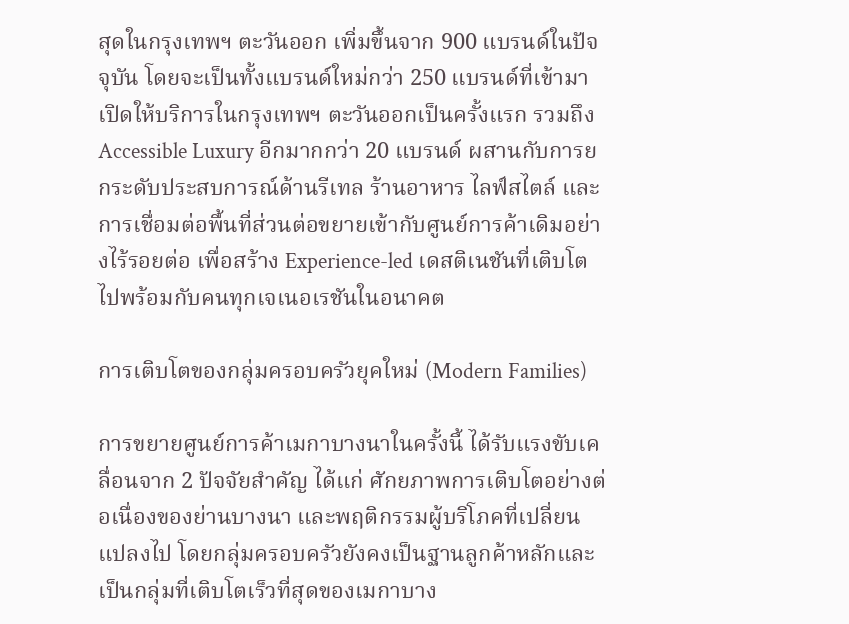สุดในกรุงเทพฯ ตะวันออก เพิ่มขึ้นจาก 900 แบรนด์ในปัจจุบัน โดยจะเป็นทั้งแบรนด์ใหม่กว่า 250 แบรนด์ที่เข้ามาเปิดให้บริการในกรุงเทพฯ ตะวันออกเป็นครั้งแรก รวมถึง Accessible Luxury อีกมากกว่า 20 แบรนด์ ผสานกับการยกระดับประสบการณ์ด้านรีเทล ร้านอาหาร ไลฟ์สไตล์ และการเชื่อมต่อพื้นที่ส่วนต่อขยายเข้ากับศูนย์การค้าเดิมอย่างไร้รอยต่อ เพื่อสร้าง Experience-led เดสติเนชันที่เติบโตไปพร้อมกับคนทุกเจเนอเรชันในอนาคต

การเติบโตของกลุ่มครอบครัวยุคใหม่ (Modern Families)

การขยายศูนย์การค้าเมกาบางนาในครั้งนี้ ได้รับแรงขับเคลื่อนจาก 2 ปัจจัยสำคัญ ได้แก่ ศักยภาพการเติบโตอย่างต่อเนื่องของย่านบางนา และพฤติกรรมผู้บริโภคที่เปลี่ยนแปลงไป โดยกลุ่มครอบครัวยังคงเป็นฐานลูกค้าหลักและเป็นกลุ่มที่เติบโตเร็วที่สุดของเมกาบาง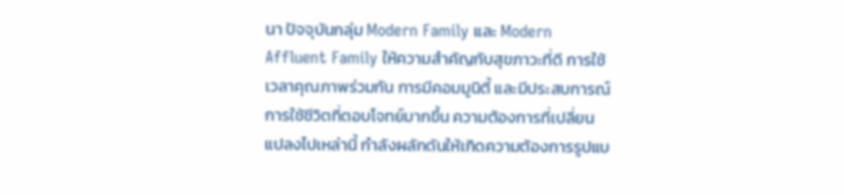นา ปัจจุบันกลุ่ม Modern Family และ Modern Affluent Family ให้ความสำคัญกับสุขภาวะที่ดี การใช้เวลาคุณภาพร่วมกัน การมีคอมมูนิตี้ และมีประสบการณ์การใช้ชีวิตที่ตอบโจทย์มากขึ้น ความต้องการที่เปลี่ยนแปลงไปเหล่านี้ กำลังผลักดันให้เกิดความต้องการรูปแบ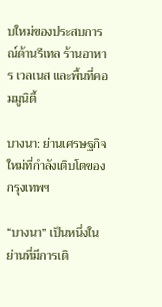บใหม่ของประสบการณ์ด้านรีเทล ร้านอาหาร เวลเนส และพื้นที่คอมมูนิตี้

บางนา: ย่านเศรษฐกิจใหม่ที่กำลังเติบโตของกรุงเทพฯ

“บางนา” เป็นหนึ่งในย่านที่มีการเติ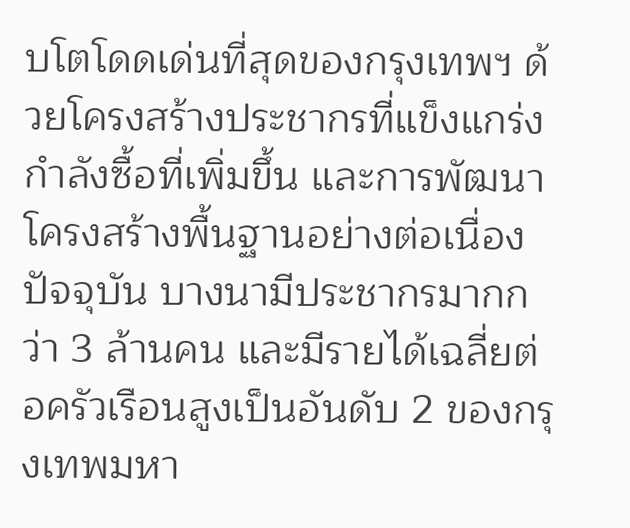บโตโดดเด่นที่สุดของกรุงเทพฯ ด้วยโครงสร้างประชากรที่แข็งแกร่ง กำลังซื้อที่เพิ่มขึ้น และการพัฒนาโครงสร้างพื้นฐานอย่างต่อเนื่อง ปัจจุบัน บางนามีประชากรมากกว่า 3 ล้านคน และมีรายได้เฉลี่ยต่อครัวเรือนสูงเป็นอันดับ 2 ของกรุงเทพมหา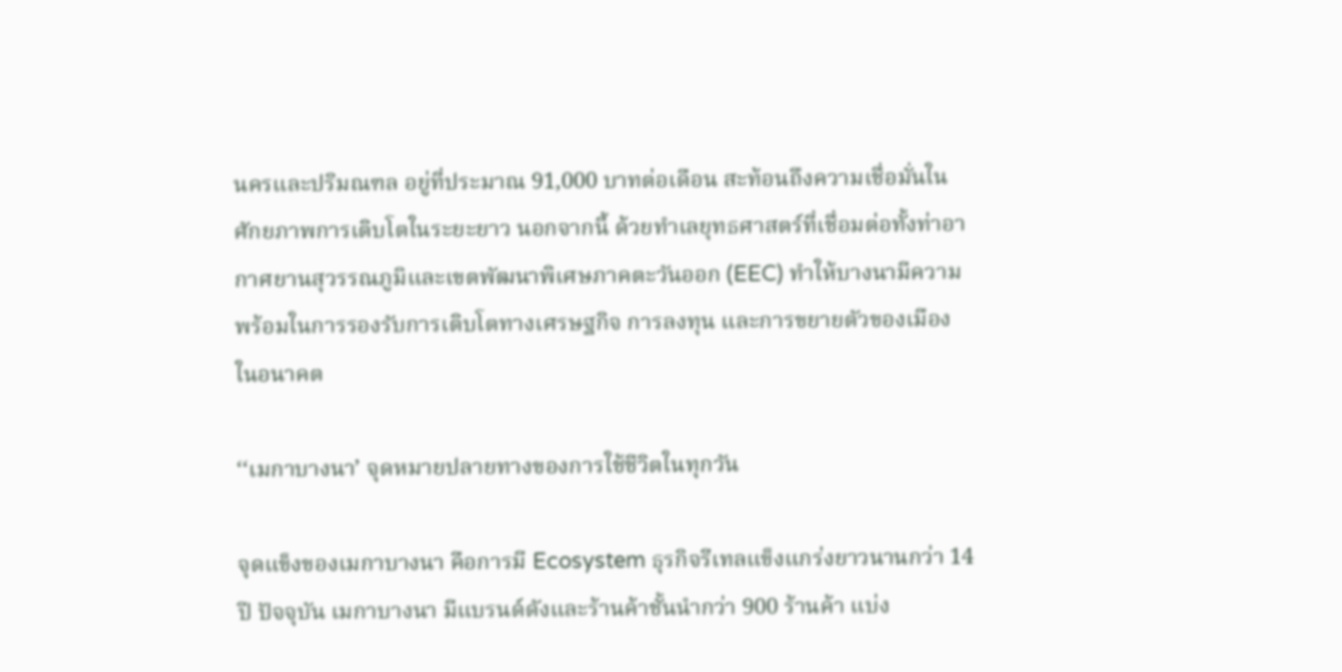นครและปริมณฑล อยู่ที่ประมาณ 91,000 บาทต่อเดือน สะท้อนถึงความเชื่อมั่นในศักยภาพการเติบโตในระยะยาว นอกจากนี้ ด้วยทำเลยุทธศาสตร์ที่เชื่อมต่อทั้งท่าอากาศยานสุวรรณภูมิและเขตพัฒนาพิเศษภาคตะวันออก (EEC) ทำให้บางนามีความพร้อมในการรองรับการเติบโตทางเศรษฐกิจ การลงทุน และการขยายตัวของเมืองในอนาคต

‘‘เมกาบางนา’ จุดหมายปลายทางของการใช้ชีวิตในทุกวัน

จุดแข็งของเมกาบางนา คือการมี Ecosystem ธุรกิจรีเทลแข็งแกร่งยาวนานกว่า 14 ปี ปัจจุบัน เมกาบางนา มีแบรนด์ดังและร้านค้าชั้นนำกว่า 900 ร้านค้า แบ่ง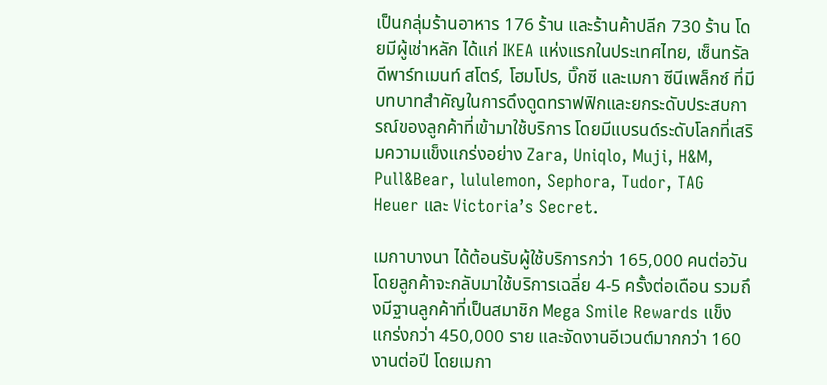เป็นกลุ่มร้านอาหาร 176 ร้าน และร้านค้าปลีก 730 ร้าน โดยมีผู้เช่าหลัก ได้แก่ IKEA แห่งแรกในประเทศไทย, เซ็นทรัล ดีพาร์ทเมนท์ สโตร์, โฮมโปร, บิ๊กซี และเมกา ซีนีเพล็กซ์ ที่มีบทบาทสำคัญในการดึงดูดทราฟฟิกและยกระดับประสบการณ์ของลูกค้าที่เข้ามาใช้บริการ โดยมีแบรนด์ระดับโลกที่เสริมความแข็งแกร่งอย่าง Zara, Uniqlo, Muji, H&M, Pull&Bear, lululemon, Sephora, Tudor, TAG Heuer และ Victoria’s Secret.

เมกาบางนา ได้ต้อนรับผู้ใช้บริการกว่า 165,000 คนต่อวัน โดยลูกค้าจะกลับมาใช้บริการเฉลี่ย 4-5 ครั้งต่อเดือน รวมถึงมีฐานลูกค้าที่เป็นสมาชิก Mega Smile Rewards แข็งแกร่งกว่า 450,000 ราย และจัดงานอีเวนต์มากกว่า 160 งานต่อปี โดยเมกา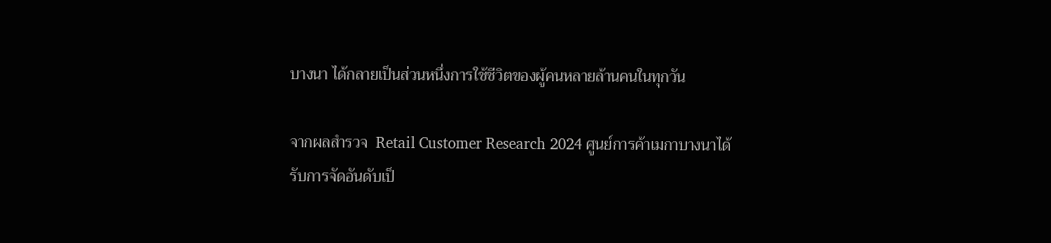บางนา ได้กลายเป็นส่วนหนึ่งการใช้ชีวิตของผู้คนหลายล้านคนในทุกวัน

จากผลสำรวจ  Retail Customer Research 2024 ศูนย์การค้าเมกาบางนาได้รับการจัดอันดับเป็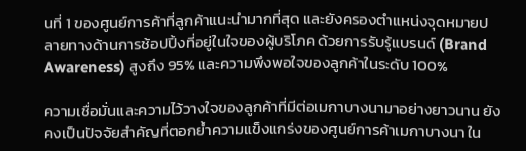นที่ 1 ของศูนย์การค้าที่ลูกค้าแนะนำมากที่สุด และยังครองตำแหน่งจุดหมายปลายทางด้านการช้อปปิ้งที่อยู่ในใจของผู้บริโภค ด้วยการรับรู้แบรนด์ (Brand Awareness) สูงถึง 95% และความพึงพอใจของลูกค้าในระดับ 100%

ความเชื่อมั่นและความไว้วางใจของลูกค้าที่มีต่อเมกาบางนามาอย่างยาวนาน ยังคงเป็นปัจจัยสำคัญที่ตอกย้ำความแข็งแกร่งของศูนย์การค้าเมกาบางนา ใน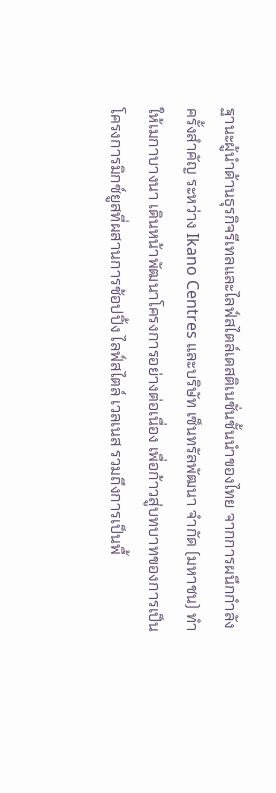ฐานะผู้นำด้านธุรกิจรีเทลและไลฟ์สไตล์เดสติเนชั่นชั้นนำของไทย จากการผนึกกำลังครั้งสำคัญ ระหว่าง Ikano Centres และบริษัท เซ็นทรัลพัฒนา จำกัด (มหาชน) ทำให้เมกาบางนา เดินหน้าพัฒนาโครงการอย่างต่อเนื่อง เพื่อก้าวสู่บทบาทของการเป็นโครงการมิกซ์ยูสที่ผสานการช้อปปิ้ง ไลฟ์สไตล์ เวลเนส รวมถึงการเป็นพื้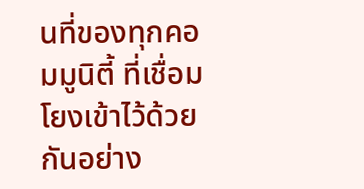นที่ของทุกคอมมูนิตี้ ที่เชื่อมโยงเข้าไว้ด้วยกันอย่าง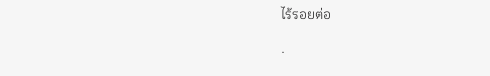ไร้รอยต่อ

.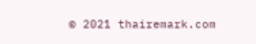© 2021 thairemark.com